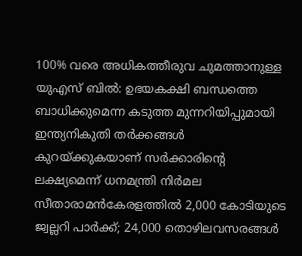100% വരെ അധികത്തീരുവ ചുമത്താനുള്ള യുഎസ് ബിൽ: ഉഭയകക്ഷി ബന്ധത്തെ ബാധിക്കുമെന്ന കടുത്ത മുന്നറിയിപ്പുമായി ഇന്ത്യനികുതി തർക്കങ്ങൾ കുറയ്ക്കുകയാണ് സർക്കാരിൻ്റെ ലക്ഷ്യമെന്ന് ധനമന്ത്രി നിർമല സീതാരാമൻകേരളത്തിൽ 2,000 കോടിയുടെ ജ്വല്ലറി പാർക്ക്; 24,000 തൊഴിലവസരങ്ങൾ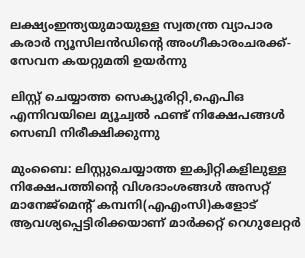ലക്ഷ്യംഇന്ത്യയുമായുള്ള സ്വതന്ത്ര വ്യാപാര കരാര്‍ ന്യൂസിലന്‍ഡിന്റെ അംഗീകാരംചരക്ക്-സേവന കയറ്റുമതി ഉയർന്നു

ലിസ്റ്റ് ചെയ്യാത്ത സെക്യൂരിറ്റി,ഐപിഒ എന്നിവയിലെ മ്യൂച്വല്‍ ഫണ്ട് നിക്ഷേപങ്ങള്‍ സെബി നിരീക്ഷിക്കുന്നു

മുംബൈ: ലിസ്റ്റുചെയ്യാത്ത ഇക്വിറ്റികളിലുള്ള നിക്ഷേപത്തിന്റെ വിശദാംശങ്ങള്‍ അസറ്റ് മാനേജ്‌മെന്റ് കമ്പനി(എഎംസി)കളോട് ആവശ്യപ്പെട്ടിരിക്കയാണ് മാര്‍ക്കറ്റ് റെഗുലേറ്റര്‍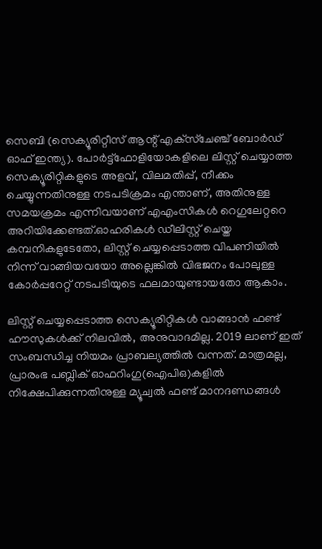സെബി (സെക്യൂരിറ്റീസ് ആന്റ് എക്‌സ്‌ചേഞ്ച് ബോര്‍ഡ് ഓഫ് ഇന്ത്യ). പോര്‍ട്ട്ഫോളിയോകളിലെ ലിസ്റ്റ് ചെയ്യാത്ത സെക്യൂരിറ്റികളുടെ അളവ്, വിലമതിപ്പ്, നീക്കം ചെയ്യുന്നതിനുള്ള നടപടിക്രമം എന്താണ്, അതിനുള്ള സമയക്രമം എന്നിവയാണ് എഎംസികള്‍ റെഗുലേറ്ററെ അറിയിക്കേണ്ടത്.ഓഹരികള്‍ ഡീലിസ്റ്റ് ചെയ്ത കമ്പനികളുടേതോ, ലിസ്റ്റ് ചെയ്യപ്പെടാത്ത വിപണിയില്‍ നിന്ന് വാങ്ങിയവയോ അല്ലെങ്കില്‍ വിഭജനം പോലുള്ള കോര്‍പ്പറേറ്റ് നടപടിയുടെ ഫലമായുണ്ടായതോ ആകാം.

ലിസ്റ്റ് ചെയ്യപ്പെടാത്ത സെക്യൂരിറ്റികള്‍ വാങ്ങാന്‍ ഫണ്ട് ഹൗസുകള്‍ക്ക് നിലവില്‍, അനുവാദമില്ല. 2019 ലാണ് ഇത് സംബന്ധിച്ച നിയമം പ്രാബല്യത്തില്‍ വന്നത്. മാത്രമല്ല, പ്രാരംഭ പബ്ലിക് ഓഫറിംഗു(ഐപിഒ)കളില്‍ നിക്ഷേപിക്കുന്നതിനുള്ള മ്യൂച്വല്‍ ഫണ്ട് മാനദണ്ഡങ്ങള്‍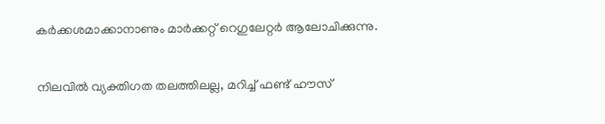കര്‍ക്കശമാക്കാനാണും മാര്‍ക്കറ്റ് റെഗുലേറ്റര്‍ ആലോചിക്കുന്നു.

നിലവില്‍ വ്യക്തിഗത തലത്തിലല്ല, മറിച്ച് ഫണ്ട് ഹൗസ്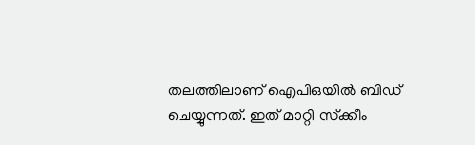തലത്തിലാണ് ഐപിഒയില്‍ ബിഡ് ചെയ്യുന്നത്. ഇത് മാറ്റി സ്‌ക്കീം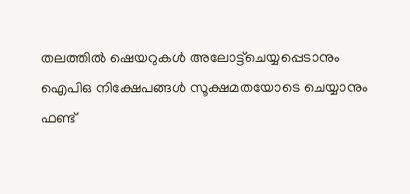തലത്തില്‍ ഷെയറുകള്‍ അലോട്ട്‌ചെയ്യപ്പെടാനും ഐപിഒ നിക്ഷേപങ്ങള്‍ സൂക്ഷമതയോടെ ചെയ്യാനും ഫണ്ട്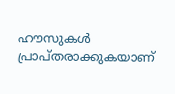ഹൗസുകള്‍ പ്രാപ്തരാക്കുകയാണ്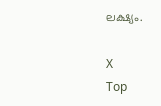ലക്ഷ്യം.

X
Top